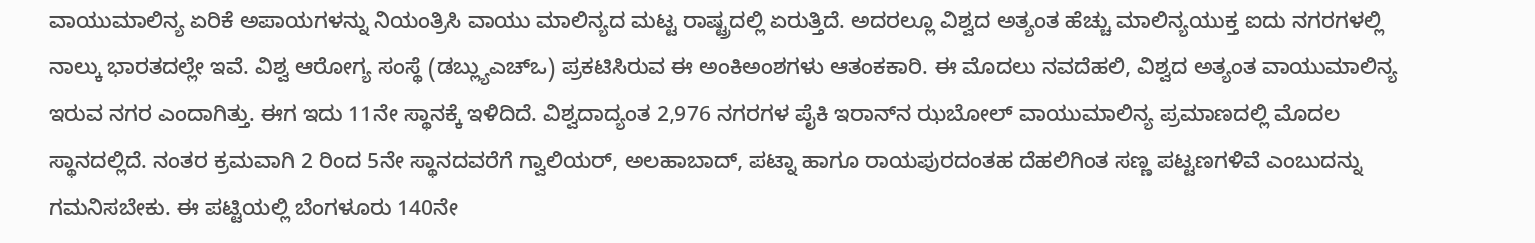ವಾಯುಮಾಲಿನ್ಯ ಏರಿಕೆ ಅಪಾಯಗಳನ್ನು ನಿಯಂತ್ರಿಸಿ ವಾಯು ಮಾಲಿನ್ಯದ ಮಟ್ಟ ರಾಷ್ಟ್ರದಲ್ಲಿ ಏರುತ್ತಿದೆ. ಅದರಲ್ಲೂ ವಿಶ್ವದ ಅತ್ಯಂತ ಹೆಚ್ಚು ಮಾಲಿನ್ಯಯುಕ್ತ ಐದು ನಗರಗಳಲ್ಲಿ ನಾಲ್ಕು ಭಾರತದಲ್ಲೇ ಇವೆ. ವಿಶ್ವ ಆರೋಗ್ಯ ಸಂಸ್ಥೆ (ಡಬ್ಲ್ಯುಎಚ್ಒ) ಪ್ರಕಟಿಸಿರುವ ಈ ಅಂಕಿಅಂಶಗಳು ಆತಂಕಕಾರಿ. ಈ ಮೊದಲು ನವದೆಹಲಿ, ವಿಶ್ವದ ಅತ್ಯಂತ ವಾಯುಮಾಲಿನ್ಯ ಇರುವ ನಗರ ಎಂದಾಗಿತ್ತು. ಈಗ ಇದು 11ನೇ ಸ್ಥಾನಕ್ಕೆ ಇಳಿದಿದೆ. ವಿಶ್ವದಾದ್ಯಂತ 2,976 ನಗರಗಳ ಪೈಕಿ ಇರಾನ್‌ನ ಝಬೋಲ್ ವಾಯುಮಾಲಿನ್ಯ ಪ್ರಮಾಣದಲ್ಲಿ ಮೊದಲ ಸ್ಥಾನದಲ್ಲಿದೆ. ನಂತರ ಕ್ರಮವಾಗಿ 2 ರಿಂದ 5ನೇ ಸ್ಥಾನದವರೆಗೆ ಗ್ವಾಲಿಯರ್, ಅಲಹಾಬಾದ್, ಪಟ್ನಾ ಹಾಗೂ ರಾಯಪುರದಂತಹ ದೆಹಲಿಗಿಂತ ಸಣ್ಣ ಪಟ್ಟಣಗಳಿವೆ ಎಂಬುದನ್ನು ಗಮನಿಸಬೇಕು. ಈ ಪಟ್ಟಿಯಲ್ಲಿ ಬೆಂಗಳೂರು 140ನೇ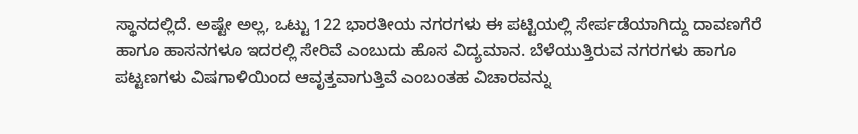ಸ್ಥಾನದಲ್ಲಿದೆ. ಅಷ್ಟೇ ಅಲ್ಲ, ಒಟ್ಟು 122 ಭಾರತೀಯ ನಗರಗಳು ಈ ಪಟ್ಟಿಯಲ್ಲಿ ಸೇರ್ಪಡೆಯಾಗಿದ್ದು ದಾವಣಗೆರೆ ಹಾಗೂ ಹಾಸನಗಳೂ ಇದರಲ್ಲಿ ಸೇರಿವೆ ಎಂಬುದು ಹೊಸ ವಿದ್ಯಮಾನ. ಬೆಳೆಯುತ್ತಿರುವ ನಗರಗಳು ಹಾಗೂ ಪಟ್ಟಣಗಳು ವಿಷಗಾಳಿಯಿಂದ ಆವೃತ್ತವಾಗುತ್ತಿವೆ ಎಂಬಂತಹ ವಿಚಾರವನ್ನು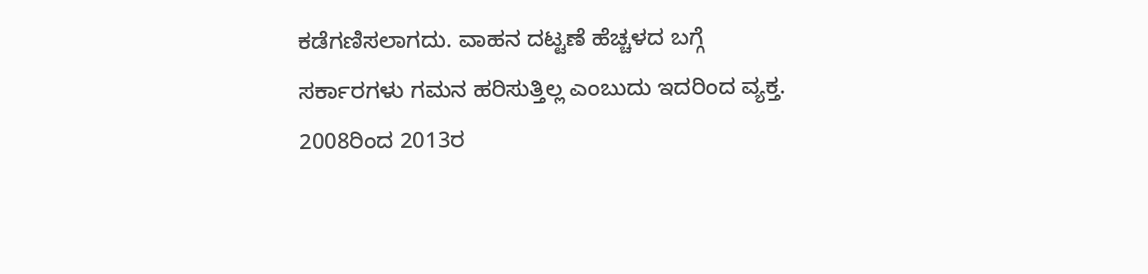ಕಡೆಗಣಿಸಲಾಗದು. ವಾಹನ ದಟ್ಟಣೆ ಹೆಚ್ಚಳದ ಬಗ್ಗೆ ಸರ್ಕಾರಗಳು ಗಮನ ಹರಿಸುತ್ತಿಲ್ಲ ಎಂಬುದು ಇದರಿಂದ ವ್ಯಕ್ತ. 2008ರಿಂದ 2013ರ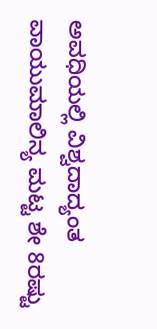ಅವಧಿಯಲ್ಲಿ ವಿಶ್ವದಾದ್ಯಂತ ವಾಯುಮಾಲಿನ್ಯ ಮಟ್ಟ ಶೇ 8ರಷ್ಟು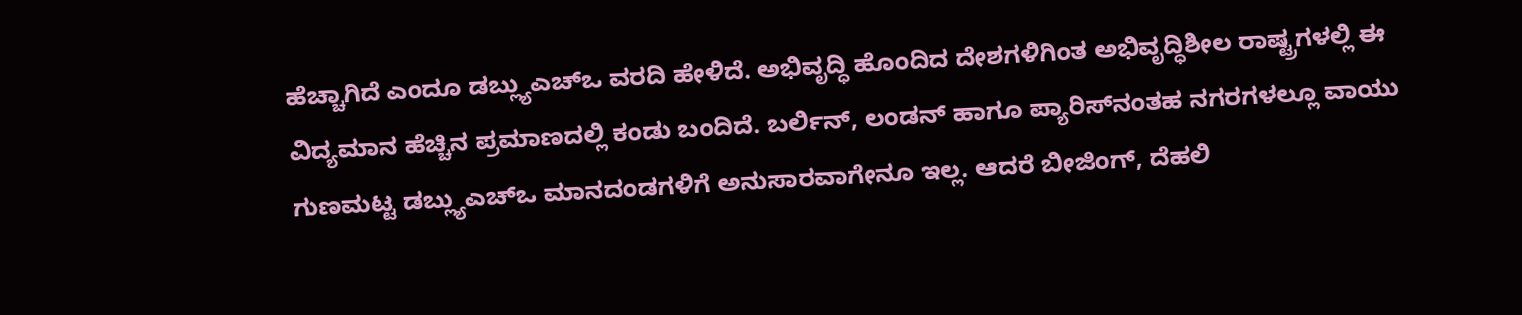ಹೆಚ್ಚಾಗಿದೆ ಎಂದೂ ಡಬ್ಲ್ಯುಎಚ್ಒ ವರದಿ ಹೇಳಿದೆ. ಅಭಿವೃದ್ಧಿ ಹೊಂದಿದ ದೇಶಗಳಿಗಿಂತ ಅಭಿವೃದ್ಧಿಶೀಲ ರಾಷ್ಟ್ರಗಳಲ್ಲಿ ಈ ವಿದ್ಯಮಾನ ಹೆಚ್ಚಿನ ಪ್ರಮಾಣದಲ್ಲಿ ಕಂಡು ಬಂದಿದೆ. ಬರ್ಲಿನ್, ಲಂಡನ್ ಹಾಗೂ ಪ್ಯಾರಿಸ್‌ನಂತಹ ನಗರಗಳಲ್ಲೂ ವಾಯು ಗುಣಮಟ್ಟ ಡಬ್ಲ್ಯುಎಚ್ಒ ಮಾನದಂಡಗಳಿಗೆ ಅನುಸಾರವಾಗೇನೂ ಇಲ್ಲ. ಆದರೆ ಬೀಜಿಂಗ್, ದೆಹಲಿ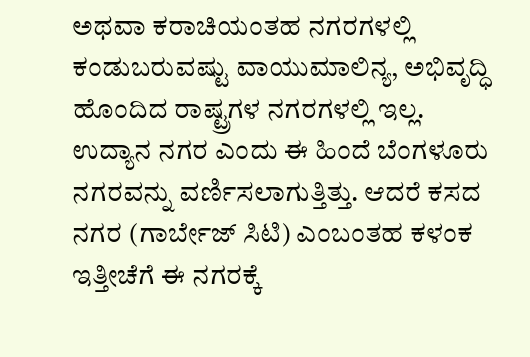ಅಥವಾ ಕರಾಚಿಯಂತಹ ನಗರಗಳಲ್ಲಿ ಕಂಡುಬರುವಷ್ಟು ವಾಯುಮಾಲಿನ್ಯ, ಅಭಿವೃದ್ಧಿ ಹೊಂದಿದ ರಾಷ್ಟ್ರಗಳ ನಗರಗಳಲ್ಲಿ ಇಲ್ಲ. ಉದ್ಯಾನ ನಗರ ಎಂದು ಈ ಹಿಂದೆ ಬೆಂಗಳೂರು ನಗರವನ್ನು ವರ್ಣಿಸಲಾಗುತ್ತಿತ್ತು. ಆದರೆ ಕಸದ ನಗರ (ಗಾರ್ಬೇಜ್ ಸಿಟಿ) ಎಂಬಂತಹ ಕಳಂಕ ಇತ್ತೀಚೆಗೆ ಈ ನಗರಕ್ಕೆ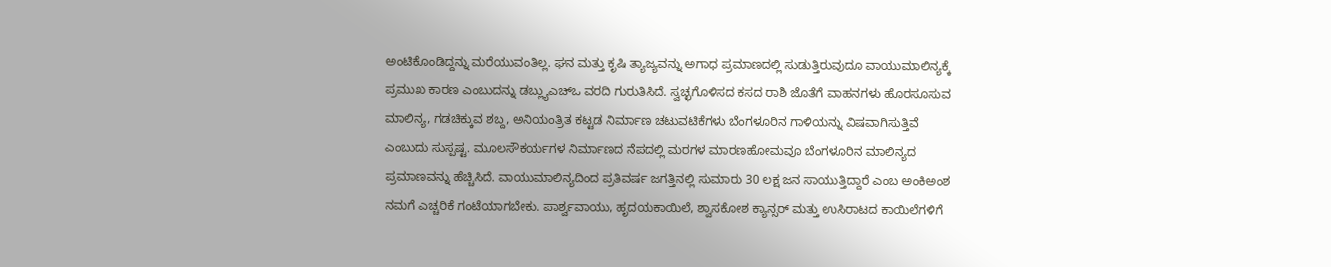ಅಂಟಿಕೊಂಡಿದ್ದನ್ನು ಮರೆಯುವಂತಿಲ್ಲ. ಘನ ಮತ್ತು ಕೃಷಿ ತ್ಯಾಜ್ಯವನ್ನು ಅಗಾಧ ಪ್ರಮಾಣದಲ್ಲಿ ಸುಡುತ್ತಿರುವುದೂ ವಾಯುಮಾಲಿನ್ಯಕ್ಕೆ ಪ್ರಮುಖ ಕಾರಣ ಎಂಬುದನ್ನು ಡಬ್ಲ್ಯುಎಚ್ಒ ವರದಿ ಗುರುತಿಸಿದೆ. ಸ್ವಚ್ಛಗೊಳಿಸದ ಕಸದ ರಾಶಿ ಜೊತೆಗೆ ವಾಹನಗಳು ಹೊರಸೂಸುವ ಮಾಲಿನ್ಯ, ಗಡಚಿಕ್ಕುವ ಶಬ್ದ, ಅನಿಯಂತ್ರಿತ ಕಟ್ಟಡ ನಿರ್ಮಾಣ ಚಟುವಟಿಕೆಗಳು ಬೆಂಗಳೂರಿನ ಗಾಳಿಯನ್ನು ವಿಷವಾಗಿಸುತ್ತಿವೆ ಎಂಬುದು ಸುಸ್ಪಷ್ಟ. ಮೂಲಸೌಕರ್ಯಗಳ ನಿರ್ಮಾಣದ ನೆಪದಲ್ಲಿ ಮರಗಳ ಮಾರಣಹೋಮವೂ ಬೆಂಗಳೂರಿನ ಮಾಲಿನ್ಯದ ಪ್ರಮಾಣವನ್ನು ಹೆಚ್ಚಿಸಿದೆ. ವಾಯುಮಾಲಿನ್ಯದಿಂದ ಪ್ರತಿವರ್ಷ ಜಗತ್ತಿನಲ್ಲಿ ಸುಮಾರು 30 ಲಕ್ಷ ಜನ ಸಾಯುತ್ತಿದ್ದಾರೆ ಎಂಬ ಅಂಕಿಅಂಶ ನಮಗೆ ಎಚ್ಚರಿಕೆ ಗಂಟೆಯಾಗಬೇಕು. ಪಾರ್ಶ್ವವಾಯು, ಹೃದಯಕಾಯಿಲೆ, ಶ್ವಾಸಕೋಶ ಕ್ಯಾನ್ಸರ್ ಮತ್ತು ಉಸಿರಾಟದ ಕಾಯಿಲೆಗಳಿಗೆ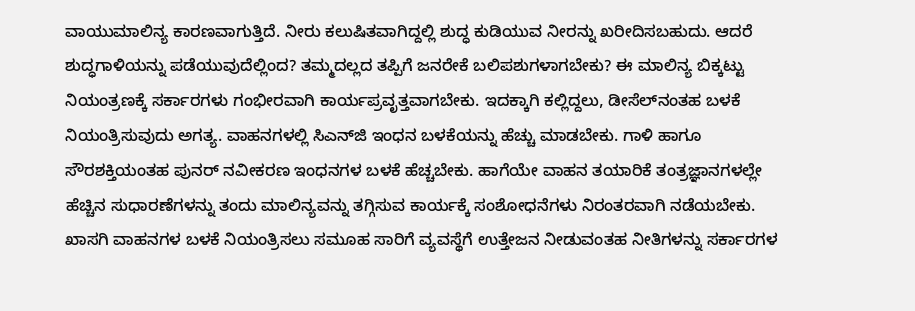ವಾಯುಮಾಲಿನ್ಯ ಕಾರಣವಾಗುತ್ತಿದೆ. ನೀರು ಕಲುಷಿತವಾಗಿದ್ದಲ್ಲಿ ಶುದ್ಧ ಕುಡಿಯುವ ನೀರನ್ನು ಖರೀದಿಸಬಹುದು. ಆದರೆ ಶುದ್ಧಗಾಳಿಯನ್ನು ಪಡೆಯುವುದೆಲ್ಲಿಂದ? ತಮ್ಮದಲ್ಲದ ತಪ್ಪಿಗೆ ಜನರೇಕೆ ಬಲಿಪಶುಗಳಾಗಬೇಕು? ಈ ಮಾಲಿನ್ಯ ಬಿಕ್ಕಟ್ಟು ನಿಯಂತ್ರಣಕ್ಕೆ ಸರ್ಕಾರಗಳು ಗಂಭೀರವಾಗಿ ಕಾರ್ಯಪ್ರವೃತ್ತವಾಗಬೇಕು. ಇದಕ್ಕಾಗಿ ಕಲ್ಲಿದ್ದಲು, ಡೀಸೆಲ್‌ನಂತಹ ಬಳಕೆ ನಿಯಂತ್ರಿಸುವುದು ಅಗತ್ಯ. ವಾಹನಗಳಲ್ಲಿ ಸಿಎನ್‌ಜಿ ಇಂಧನ ಬಳಕೆಯನ್ನು ಹೆಚ್ಚು ಮಾಡಬೇಕು. ಗಾಳಿ ಹಾಗೂ ಸೌರಶಕ್ತಿಯಂತಹ ಪುನರ್‌ ನವೀಕರಣ ಇಂಧನಗಳ ಬಳಕೆ ಹೆಚ್ಚಬೇಕು. ಹಾಗೆಯೇ ವಾಹನ ತಯಾರಿಕೆ ತಂತ್ರಜ್ಞಾನಗಳಲ್ಲೇ ಹೆಚ್ಚಿನ ಸುಧಾರಣೆಗಳನ್ನು ತಂದು ಮಾಲಿನ್ಯವನ್ನು ತಗ್ಗಿಸುವ ಕಾರ್ಯಕ್ಕೆ ಸಂಶೋಧನೆಗಳು ನಿರಂತರವಾಗಿ ನಡೆಯಬೇಕು. ಖಾಸಗಿ ವಾಹನಗಳ ಬಳಕೆ ನಿಯಂತ್ರಿಸಲು ಸಮೂಹ ಸಾರಿಗೆ ವ್ಯವಸ್ಥೆಗೆ ಉತ್ತೇಜನ ನೀಡುವಂತಹ ನೀತಿಗಳನ್ನು ಸರ್ಕಾರಗಳ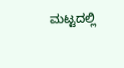ಮಟ್ಟದಲ್ಲಿ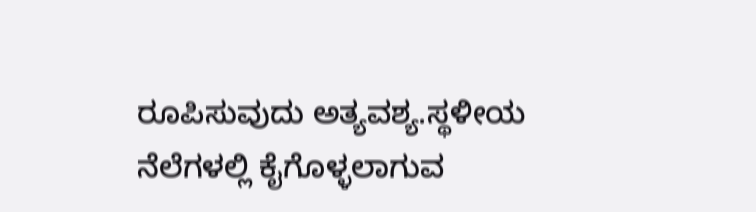ರೂಪಿಸುವುದು ಅತ್ಯವಶ್ಯ.ಸ್ಥಳೀಯ ನೆಲೆಗಳಲ್ಲಿ ಕೈಗೊಳ್ಳಲಾಗುವ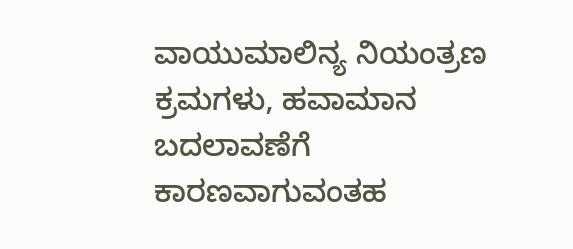ವಾಯುಮಾಲಿನ್ಯ ನಿಯಂತ್ರಣ ಕ್ರಮಗಳು, ಹವಾಮಾನ ಬದಲಾವಣೆಗೆ ಕಾರಣವಾಗುವಂತಹ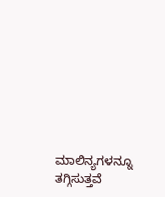ಮಾಲಿನ್ಯಗಳನ್ನೂ ತಗ್ಗಿಸುತ್ತವೆ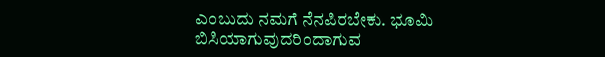ಎಂಬುದು ನಮಗೆ ನೆನಪಿರಬೇಕು. ಭೂಮಿ ಬಿಸಿಯಾಗುವುದರಿಂದಾಗುವ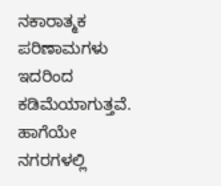ನಕಾರಾತ್ಮಕ ಪರಿಣಾಮಗಳು ಇದರಿಂದ ಕಡಿಮೆಯಾಗುತ್ತವೆ. ಹಾಗೆಯೇ ನಗರಗಳಲ್ಲಿ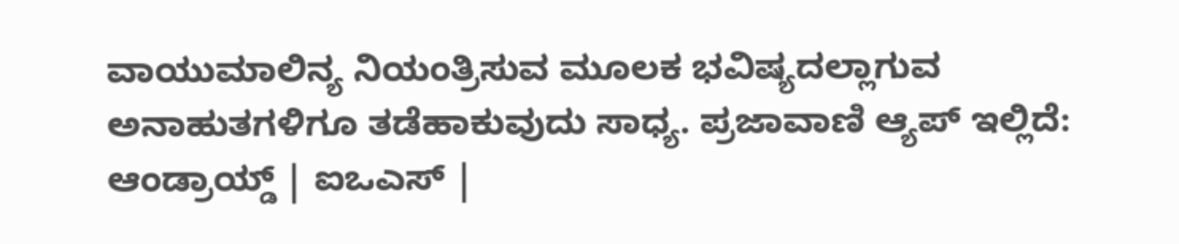ವಾಯುಮಾಲಿನ್ಯ ನಿಯಂತ್ರಿಸುವ ಮೂಲಕ ಭವಿಷ್ಯದಲ್ಲಾಗುವ ಅನಾಹುತಗಳಿಗೂ ತಡೆಹಾಕುವುದು ಸಾಧ್ಯ. ಪ್ರಜಾವಾಣಿ ಆ್ಯಪ್ ಇಲ್ಲಿದೆ: ಆಂಡ್ರಾಯ್ಡ್ | ಐಒಎಸ್ |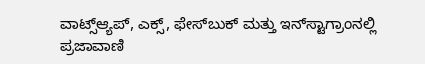ವಾಟ್ಸ್ಆ್ಯಪ್, ಎಕ್ಸ್, ಫೇಸ್‌ಬುಕ್ ಮತ್ತು ಇನ್‌ಸ್ಟಾಗ್ರಾಂನಲ್ಲಿ ಪ್ರಜಾವಾಣಿ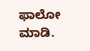ಫಾಲೋ ಮಾಡಿ.